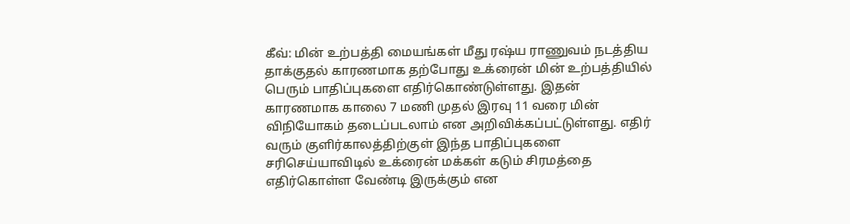கீவ்: மின் உற்பத்தி மையங்கள் மீது ரஷ்ய ராணுவம் நடத்திய தாக்குதல் காரணமாக தற்போது உக்ரைன் மின் உற்பத்தியில் பெரும் பாதிப்புகளை எதிர்கொண்டுள்ளது. இதன் காரணமாக காலை 7 மணி முதல் இரவு 11 வரை மின் விநியோகம் தடைப்படலாம் என அறிவிக்கப்பட்டுள்ளது. எதிர் வரும் குளிர்காலத்திற்குள் இந்த பாதிப்புகளை சரிசெய்யாவிடில் உக்ரைன் மக்கள் கடும் சிரமத்தை எதிர்கொள்ள வேண்டி இருக்கும் என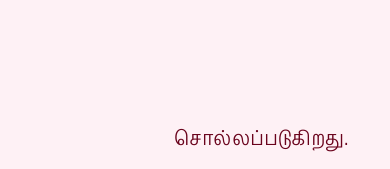சொல்லப்படுகிறது.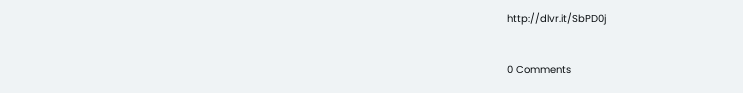http://dlvr.it/SbPD0j


0 Comments